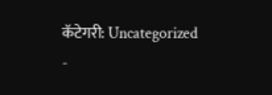कॅटेगरी: Uncategorized
-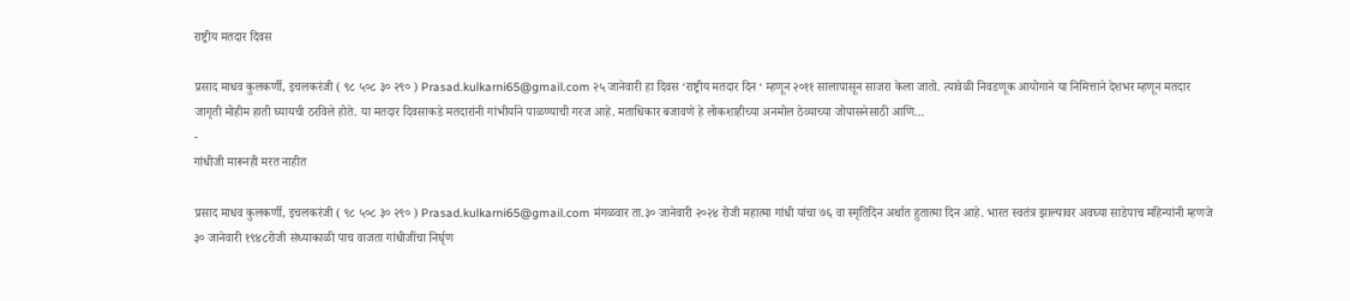राष्ट्रीय मतदार दिवस

प्रसाद माधव कुलकर्णी, इचलकरंजी ( ९८ ५०८ ३० २९० ) Prasad.kulkarni65@gmail.com २५ जानेवारी हा दिवस ‘राष्ट्रीय मतदार दिन ‘ म्हणून २०११ सालापासून साजरा केला जातो. त्यावेळी निवडणूक आयोगाने या निमित्ताने देशभर म्हणून मतदार जागृती मोहीम हाती घ्यायची ठरविले होते. या मतदार दिवसाकडे मतदारांनी गांभीर्याने पाळण्याची गरज आहे. मताधिकार बजावणे हे लोकशाहीच्या अनमोल ठेव्याच्या जोपासनेसाठी आणि…
-
गांधीजी मारूनही मरत नाहीत

प्रसाद माधव कुलकर्णी, इचलकरंजी ( ९८ ५०८ ३० २९० ) Prasad.kulkarni65@gmail.com मंगळवार ता.३० जानेवारी २०२४ रोजी महात्मा गांधी यांचा ७६ वा स्मृतिदिन अर्थात हुतात्मा दिन आहे. भारत स्वतंत्र झाल्यावर अवघ्या साडेपाच महिन्यांनी म्हणजे ३० जानेवारी १९४८रोजी संध्याकाळी पाच वाजता गांधीजींचा निर्घृण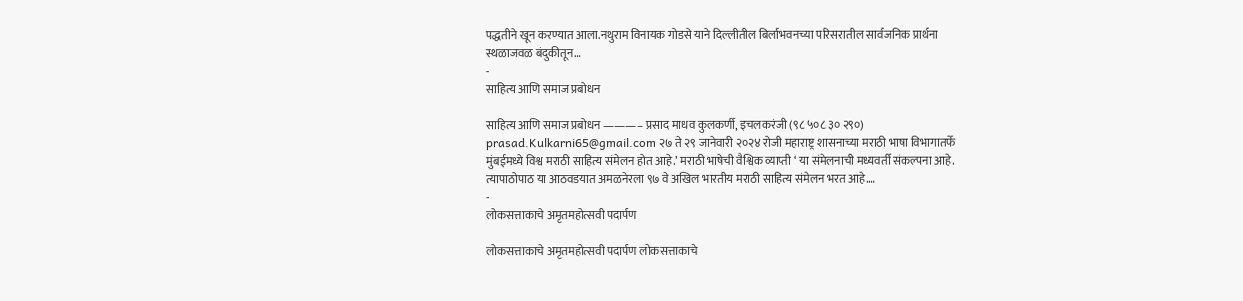पद्धतीने खून करण्यात आला.नथुराम विनायक गोडसे याने दिल्लीतील बिर्लाभवनच्या परिसरातील सार्वजनिक प्रार्थना स्थळाजवळ बंदुकीतून…
-
साहित्य आणि समाज प्रबोधन

साहित्य आणि समाज प्रबोधन ———– प्रसाद माधव कुलकर्णी, इचलकरंजी (९८ ५०८ ३० २९०) prasad.Kulkarni65@gmail.com २७ ते २९ जानेवारी २०२४ रोजी महाराष्ट्र शासनाच्या मराठी भाषा विभागातर्फे मुंबईमध्ये विश्व मराठी साहित्य संमेलन होत आहे.’ मराठी भाषेची वैश्विक व्याप्ती ‘ या संमेलनाची मध्यवर्ती संकल्पना आहे. त्यापाठोपाठ या आठवडयात अमळनेरला ९७ वे अखिल भारतीय मराठी साहित्य संमेलन भरत आहे.…
-
लोकसत्ताकाचे अमृतमहोत्सवी पदार्पण

लोकसत्ताकाचे अमृतमहोत्सवी पदार्पण लोकसत्ताकाचे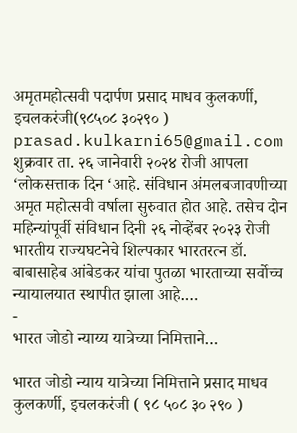अमृतमहोत्सवी पदार्पण प्रसाद माधव कुलकर्णी, इचलकरंजी(९८५०८ ३०२९० ) prasad.kulkarni65@gmail.com शुक्रवार ता. २६ जानेवारी २०२४ रोजी आपला ‘लोकसत्ताक दिन ‘आहे. संविधान अंमलबजावणीच्या अमृत महोत्सवी वर्षाला सुरुवात होत आहे. तसेच दोन महिन्यांपूर्वी संविधान दिनी २६ नोव्हेंबर २०२३ रोजी भारतीय राज्यघटनेचे शिल्पकार भारतरत्न डॉ. बाबासाहेब आंबेडकर यांचा पुतळा भारताच्या सर्वोच्च न्यायालयात स्थापीत झाला आहे.…
-
भारत जोडो न्याय्य यात्रेच्या निमित्ताने…

भारत जोडो न्याय यात्रेच्या निमित्ताने प्रसाद माधव कुलकर्णी, इचलकरंजी ( ९८ ५०८ ३० २९० )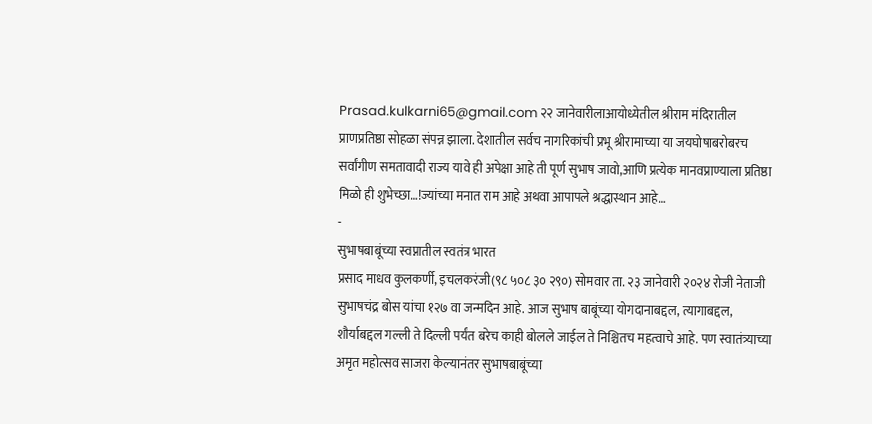Prasad.kulkarni65@gmail.com २२ जानेवारीलाआयोध्येतील श्रीराम मंदिरातील प्राणप्रतिष्ठा सोहळा संपन्न झाला. देशातील सर्वच नागरिकांची प्रभू श्रीरामाच्या या जयघोषाबरोबरच सर्वांगीण समतावादी राज्य यावे ही अपेक्षा आहे ती पूर्ण सुभाष जावो,आणि प्रत्येक मानवप्राण्याला प्रतिष्ठा मिळो ही शुभेच्छा…!ज्यांच्या मनात राम आहे अथवा आपापले श्रद्धास्थान आहे…
-
सुभाषबाबूंच्या स्वप्नातील स्वतंत्र भारत
प्रसाद माधव कुलकर्णी, इचलकरंजी(९८ ५०८ ३० २९०) सोमवार ता. २३ जानेवारी २०२४ रोजी नेताजी सुभाषचंद्र बोस यांचा १२७ वा जन्मदिन आहे. आज सुभाष बाबूंच्या योगदानाबद्दल, त्यागाबद्दल, शौर्याबद्दल गल्ली ते दिल्ली पर्यंत बरेच काही बोलले जाईल ते निश्चितच महत्वाचे आहे. पण स्वातंत्र्याच्या अमृत महोत्सव साजरा केल्यानंतर सुभाषबाबूंच्या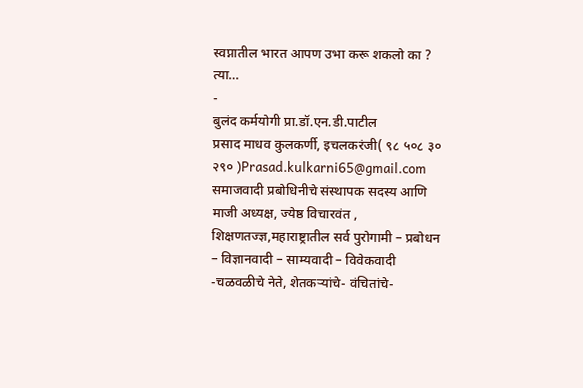स्वप्नातील भारत आपण उभा करू शकलो का ? त्या…
-
बुलंद कर्मयोगी प्रा.डॉ.एन.डी.पाटील
प्रसाद माधव कुलकर्णी, इचलकरंजी( ९८ ५०८ ३० २९० )Prasad.kulkarni65@gmail.com समाजवादी प्रबोधिनीचे संस्थापक सदस्य आणि माजी अध्यक्ष, ज्येष्ठ विचारवंत , शिक्षणतज्ज्ञ,महाराष्ट्रातील सर्व पुरोगामी – प्रबोधन – विज्ञानवादी – साम्यवादी – विवेकवादी -चळवळीचे नेते, शेतकऱ्यांचे- वंचितांचे-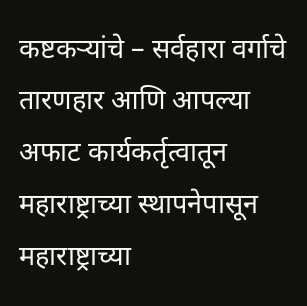कष्टकऱ्यांचे – सर्वहारा वर्गाचे तारणहार आणि आपल्या अफाट कार्यकर्तृत्वातून महाराष्ट्राच्या स्थापनेपासून महाराष्ट्राच्या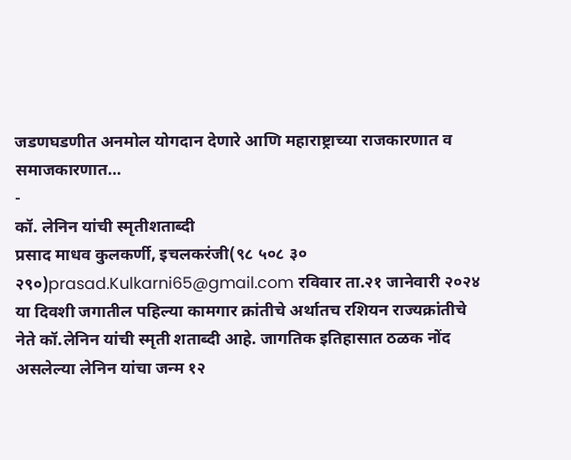जडणघडणीत अनमोल योगदान देणारे आणि महाराष्ट्राच्या राजकारणात व समाजकारणात…
-
कॉ. लेनिन यांची स्मृतीशताब्दी
प्रसाद माधव कुलकर्णी, इचलकरंजी(९८ ५०८ ३० २९०)prasad.Kulkarni65@gmail.com रविवार ता.२१ जानेवारी २०२४ या दिवशी जगातील पहिल्या कामगार क्रांतीचे अर्थातच रशियन राज्यक्रांतीचे नेते कॉ.लेनिन यांची स्मृती शताब्दी आहे. जागतिक इतिहासात ठळक नोंद असलेल्या लेनिन यांचा जन्म १२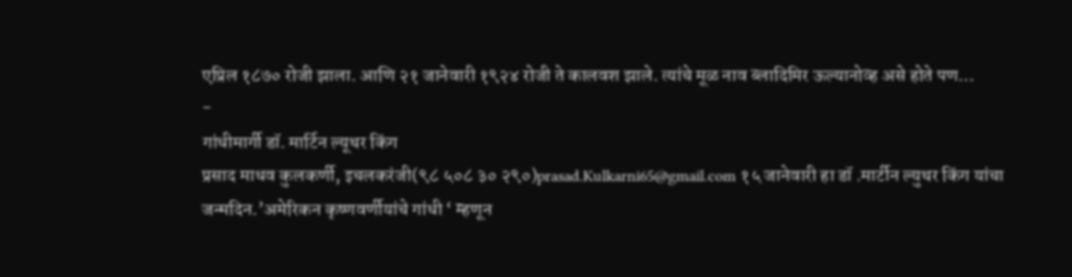एप्रिल १८७० रोजी झाला. आणि २१ जानेवारी १९२४ रोजी ते कालवश झाले. त्यांचे मूळ नाव ब्लादिमिर ऊल्यानोव्ह असे होते पण…
-
गांधीमार्गी डॉ. मार्टिन ल्यूथर किंग
प्रसाद माधव कुलकर्णी, इचलकरंजी(९८ ५०८ ३० २९०)prasad.Kulkarni65@gmail.com १५ जानेवारी हा डॉ .मार्टीन ल्युथर किंग यांचा जन्मदिन.’अमेरिकन कृष्णवर्णीयांचे गांधी ‘ म्हणून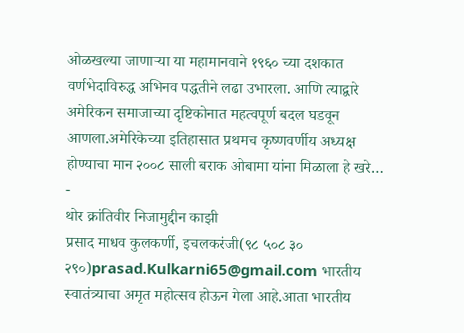ओळखल्या जाणाऱ्या या महामानवाने १९६० च्या दशकात वर्णभेदाविरुद्ध अभिनव पद्धतीने लढा उभारला. आणि त्याद्वारे अमेरिकन समाजाच्या दृष्टिकोनात महत्वपूर्ण बदल घडवून आणला.अमेरिकेच्या इतिहासात प्रथमच कृष्णवर्णीय अध्यक्ष होण्याचा मान २००८ साली बराक ओबामा यांना मिळाला हे खरे…
-
थोर क्रांतिवीर निजामुद्दीन काझी
प्रसाद माधव कुलकर्णी, इचलकरंजी(९८ ५०८ ३० २९०)prasad.Kulkarni65@gmail.com भारतीय स्वातंत्र्याचा अमृत महोत्सव होऊन गेला आहे.आता भारतीय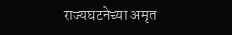राज्यघटनेच्या अमृत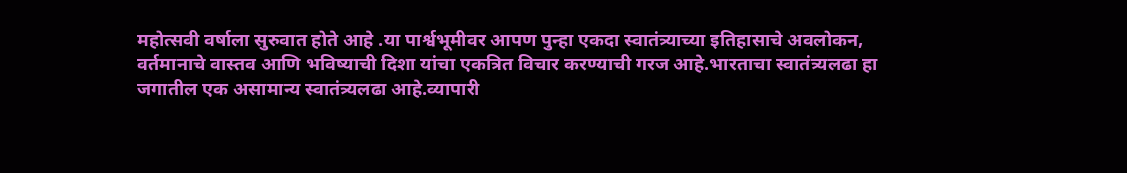महोत्सवी वर्षाला सुरुवात होते आहे .या पार्श्वभूमीवर आपण पुन्हा एकदा स्वातंत्र्याच्या इतिहासाचे अवलोकन, वर्तमानाचे वास्तव आणि भविष्याची दिशा यांचा एकत्रित विचार करण्याची गरज आहे.भारताचा स्वातंत्र्यलढा हा जगातील एक असामान्य स्वातंत्र्यलढा आहे.व्यापारी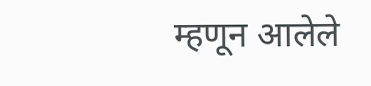म्हणून आलेले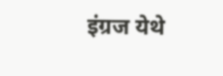इंग्रज येथे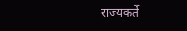राज्यकर्ते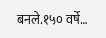बनले.१५० वर्षे…